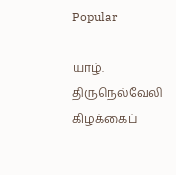Popular

யாழ். திருநெல்வேலி கிழக்கைப்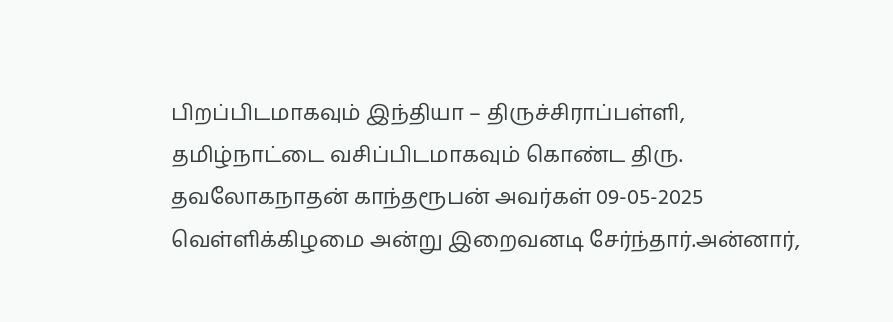பிறப்பிடமாகவும் இந்தியா – திருச்சிராப்பள்ளி, தமிழ்நாட்டை வசிப்பிடமாகவும் கொண்ட திரு. தவலோகநாதன் காந்தரூபன் அவர்கள் 09-05-2025 வெள்ளிக்கிழமை அன்று இறைவனடி சேர்ந்தார்.அன்னார்,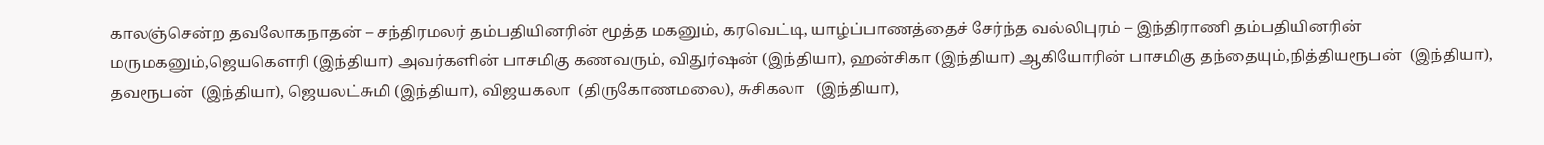காலஞ்சென்ற தவலோகநாதன் – சந்திரமலர் தம்பதியினரின் மூத்த மகனும், கரவெட்டி, யாழ்ப்பாணத்தைச் சேர்ந்த வல்லிபுரம் – இந்திராணி தம்பதியினரின் மருமகனும்,ஜெயகெளரி (இந்தியா) அவர்களின் பாசமிகு கணவரும், விதுர்ஷன் (இந்தியா), ஹன்சிகா (இந்தியா) ஆகியோரின் பாசமிகு தந்தையும்,நித்தியரூபன்  (இந்தியா), தவரூபன்  (இந்தியா), ஜெயலட்சுமி (இந்தியா), விஜயகலா  (திருகோணமலை), சுசிகலா   (இந்தியா),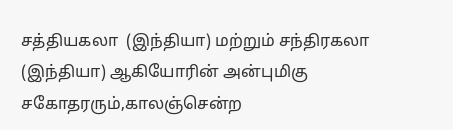சத்தியகலா  (இந்தியா) மற்றும் சந்திரகலா (இந்தியா) ஆகியோரின் அன்புமிகு சகோதரரும்,காலஞ்சென்ற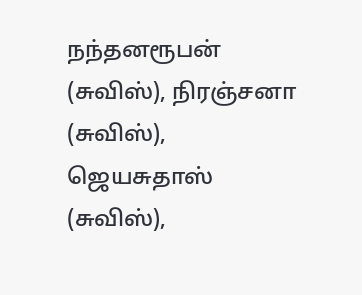நந்தனரூபன் (சுவிஸ்), நிரஞ்சனா (சுவிஸ்), ஜெயசுதாஸ் (சுவிஸ்),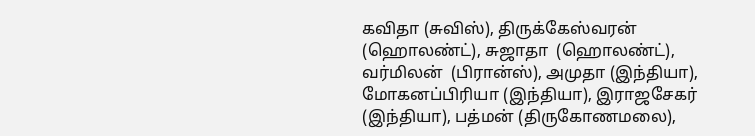கவிதா (சுவிஸ்), திருக்கேஸ்வரன் (ஹொலண்ட்), சுஜாதா  (ஹொலண்ட்), வர்மிலன்  (பிரான்ஸ்), அமுதா (இந்தியா), மோகனப்பிரியா (இந்தியா), இராஜசேகர் (இந்தியா), பத்மன் (திருகோணமலை),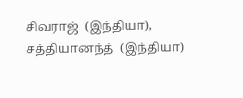சிவராஜ்  (இந்தியா), சத்தியானந்த்  (இந்தியா)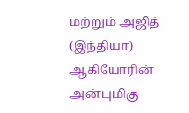மற்றும் அஜித்  (இந்தியா) ஆகியோரின் அன்புமிகு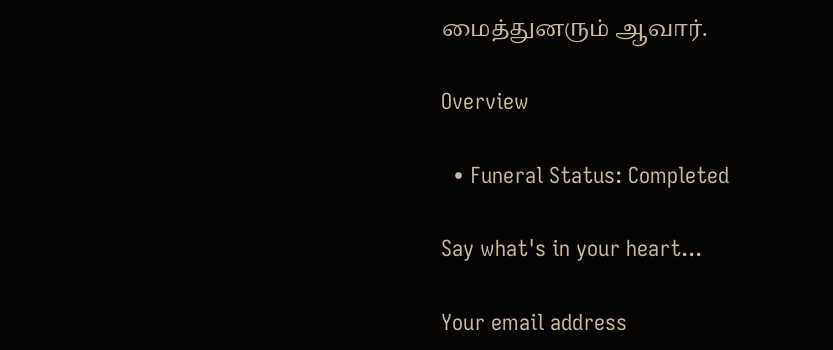மைத்துனரும் ஆவார்.

Overview

  • Funeral Status: Completed

Say what's in your heart...

Your email address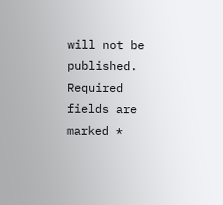will not be published. Required fields are marked *